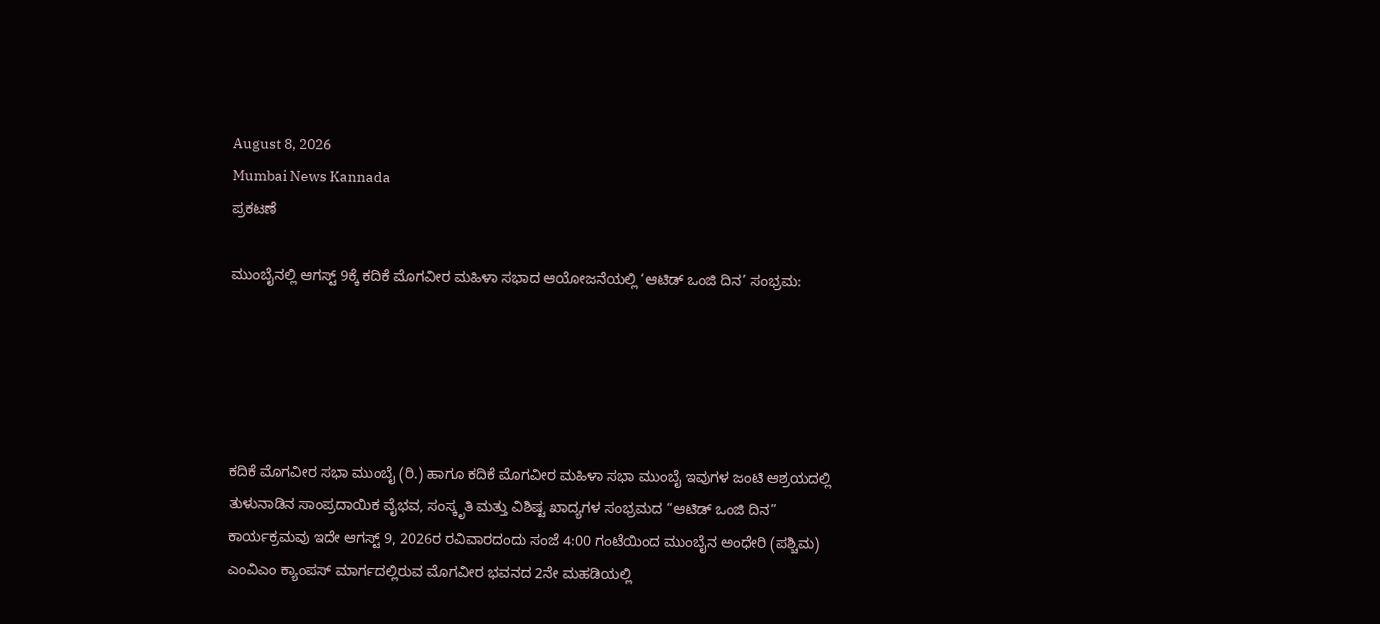August 8, 2026
Mumbai News Kannada
ಪ್ರಕಟಣೆ

ಮುಂಬೈನಲ್ಲಿ ಆಗಸ್ಟ್ 9ಕ್ಕೆ ಕದಿಕೆ ಮೊಗವೀರ ಮಹಿಳಾ ಸಭಾದ ಆಯೋಜನೆಯಲ್ಲಿ ‘ಆಟಿಡ್ ಒಂಜಿ ದಿನ’ ಸಂಭ್ರಮ:





ಕದಿಕೆ ಮೊಗವೀರ ಸಭಾ ಮುಂಬೈ (ರಿ.) ಹಾಗೂ ಕದಿಕೆ ಮೊಗವೀರ ಮಹಿಳಾ ಸಭಾ ಮುಂಬೈ ಇವುಗಳ ಜಂಟಿ ಆಶ್ರಯದಲ್ಲಿ ತುಳುನಾಡಿನ ಸಾಂಪ್ರದಾಯಿಕ ವೈಭವ, ಸಂಸ್ಕೃತಿ ಮತ್ತು ವಿಶಿಷ್ಟ ಖಾದ್ಯಗಳ ಸಂಭ್ರಮದ “ಆಟಿಡ್ ಒಂಜಿ ದಿನ” ಕಾರ್ಯಕ್ರಮವು ಇದೇ ಆಗಸ್ಟ್ 9, 2026ರ ರವಿವಾರದಂದು ಸಂಜೆ 4:00 ಗಂಟೆಯಿಂದ ಮುಂಬೈನ ಅಂಧೇರಿ (ಪಶ್ಚಿಮ) ಎಂವಿಎಂ ಕ್ಯಾಂಪಸ್ ಮಾರ್ಗದಲ್ಲಿರುವ ಮೊಗವೀರ ಭವನದ 2ನೇ ಮಹಡಿಯಲ್ಲಿ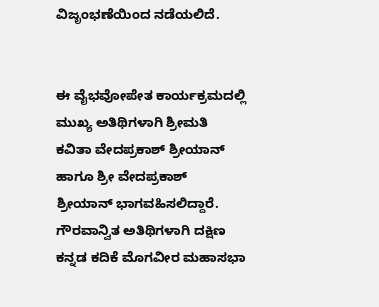ವಿಜೃಂಭಣೆಯಿಂದ ನಡೆಯಲಿದೆ.


ಈ ವೈಭವೋಪೇತ ಕಾರ್ಯಕ್ರಮದಲ್ಲಿ ಮುಖ್ಯ ಅತಿಥಿಗಳಾಗಿ ಶ್ರೀಮತಿ ಕವಿತಾ ವೇದಪ್ರಕಾಶ್ ಶ್ರೀಯಾನ್ ಹಾಗೂ ಶ್ರೀ ವೇದಪ್ರಕಾಶ್ ಶ್ರೀಯಾನ್ ಭಾಗವಹಿಸಲಿದ್ದಾರೆ. ಗೌರವಾನ್ವಿತ ಅತಿಥಿಗಳಾಗಿ ದಕ್ಷಿಣ ಕನ್ನಡ ಕದಿಕೆ ಮೊಗವೀರ ಮಹಾಸಭಾ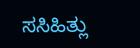ಸಸಿಹಿತ್ಲು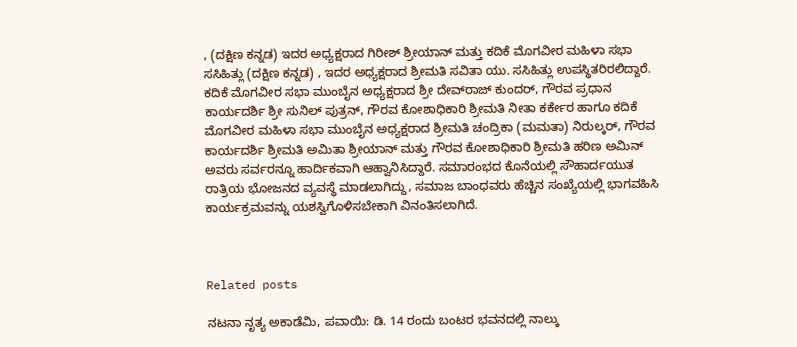, (ದಕ್ಷಿಣ ಕನ್ನಡ) ಇದರ ಅಧ್ಯಕ್ಷರಾದ ಗಿರೀಶ್ ಶ್ರೀಯಾನ್ ಮತ್ತು ಕದಿಕೆ ಮೊಗವೀರ ಮಹಿಳಾ ಸಭಾ ಸಸಿಹಿತ್ಲು (ದಕ್ಷಿಣ ಕನ್ನಡ) , ಇದರ ಅಧ್ಯಕ್ಷರಾದ ಶ್ರೀಮತಿ ಸವಿತಾ ಯು. ಸಸಿಹಿತ್ಲು ಉಪಸ್ಥಿತರಿರಲಿದ್ದಾರೆ.
ಕದಿಕೆ ಮೊಗವೀರ ಸಭಾ ಮುಂಬೈನ ಅಧ್ಯಕ್ಷರಾದ ಶ್ರೀ ದೇವ್‌ರಾಜ್ ಕುಂದರ್, ಗೌರವ ಪ್ರಧಾನ ಕಾರ್ಯದರ್ಶಿ ಶ್ರೀ ಸುನಿಲ್ ಪುತ್ರನ್, ಗೌರವ ಕೋಶಾಧಿಕಾರಿ ಶ್ರೀಮತಿ ನೀತಾ ಕರ್ಕೇರ ಹಾಗೂ ಕದಿಕೆ ಮೊಗವೀರ ಮಹಿಳಾ ಸಭಾ ಮುಂಬೈನ ಅಧ್ಯಕ್ಷರಾದ ಶ್ರೀಮತಿ ಚಂದ್ರಿಕಾ (ಮಮತಾ) ನಿರುಲ್ಕರ್, ಗೌರವ ಕಾರ್ಯದರ್ಶಿ ಶ್ರೀಮತಿ ಅಮಿತಾ ಶ್ರೀಯಾನ್ ಮತ್ತು ಗೌರವ ಕೋಶಾಧಿಕಾರಿ ಶ್ರೀಮತಿ ಹರಿಣ ಅಮಿನ್ ಅವರು ಸರ್ವರನ್ನೂ ಹಾರ್ದಿಕವಾಗಿ ಆಹ್ವಾನಿಸಿದ್ದಾರೆ. ಸಮಾರಂಭದ ಕೊನೆಯಲ್ಲಿ ಸೌಹಾರ್ದಯುತ ರಾತ್ರಿಯ ಭೋಜನದ ವ್ಯವಸ್ಥೆ ಮಾಡಲಾಗಿದ್ದು, ಸಮಾಜ ಬಾಂಧವರು ಹೆಚ್ಚಿನ ಸಂಖ್ಯೆಯಲ್ಲಿ ಭಾಗವಹಿಸಿ ಕಾರ್ಯಕ್ರಮವನ್ನು ಯಶಸ್ವಿಗೊಳಿಸಬೇಕಾಗಿ ವಿನಂತಿಸಲಾಗಿದೆ.



Related posts

ನಟನಾ ನೃತ್ಯ ಅಕಾಡೆಮಿ, ಪವಾಯಿ: ಡಿ. 14 ರಂದು ಬಂಟರ ಭವನದಲ್ಲಿ ನಾಲ್ಕು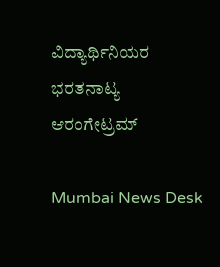ವಿದ್ಯಾರ್ಥಿನಿಯರ ಭರತನಾಟ್ಯ ಆರಂಗೇಟ್ರಮ್

Mumbai News Desk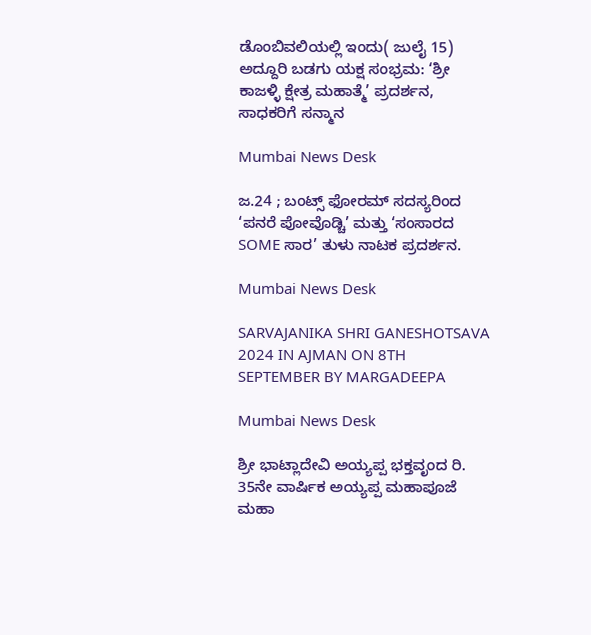ಡೊಂಬಿವಲಿಯಲ್ಲಿ ಇಂದು( ಜುಲೈ 15) ಅದ್ದೂರಿ ಬಡಗು ಯಕ್ಷ ಸಂಭ್ರಮ: ‘ಶ್ರೀ ಕಾಜಳ್ಳಿ ಕ್ಷೇತ್ರ ಮಹಾತ್ಮೆ’ ಪ್ರದರ್ಶನ, ಸಾಧಕರಿಗೆ ಸನ್ಮಾನ

Mumbai News Desk

ಜ.24 ; ಬಂಟ್ಸ್ ಫೋರಮ್ ಸದಸ್ಯರಿಂದ ‘ಪನರೆ ಪೋವೊಡ್ಚಿ’ ಮತ್ತು ‘ಸಂಸಾರದ SOME ಸಾರ’ ತುಳು ನಾಟಕ ಪ್ರದರ್ಶನ.

Mumbai News Desk

SARVAJANIKA SHRI GANESHOTSAVA 2024 IN AJMAN ON 8TH SEPTEMBER BY MARGADEEPA

Mumbai News Desk

ಶ್ರೀ ಭಾಟ್ಲಾದೇವಿ ಅಯ್ಯಪ್ಪ ಭಕ್ತವೃಂದ ರಿ. 35ನೇ ವಾರ್ಷಿಕ ಅಯ್ಯಪ್ಪ ಮಹಾಪೂಜೆ ಮಹಾ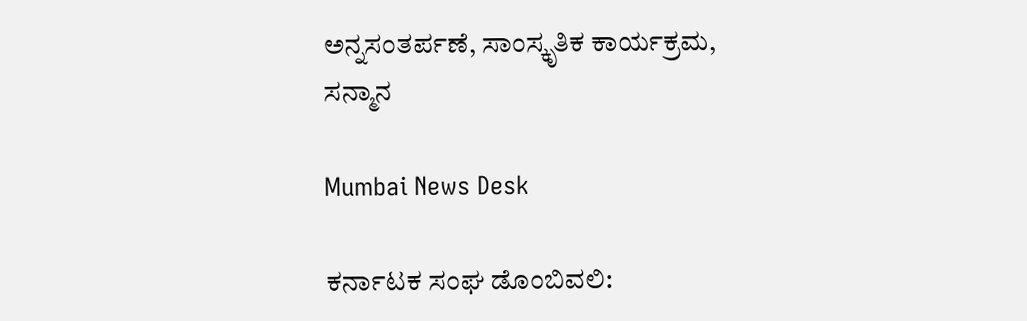ಅನ್ನಸಂತರ್ಪಣೆ, ಸಾಂಸ್ಕೃತಿಕ ಕಾರ್ಯಕ್ರಮ, ಸನ್ಮಾನ

Mumbai News Desk

ಕರ್ನಾಟಕ ಸಂಘ ಡೊಂಬಿವಲಿ: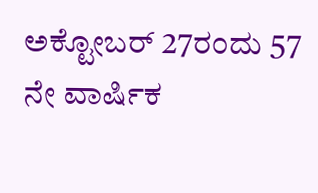ಅಕ್ಟೋಬರ್ 27ರಂದು 57 ನೇ ವಾರ್ಷಿಕ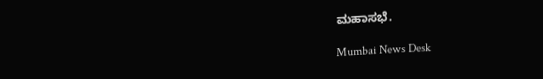ಮಹಾಸಭೆ.

Mumbai News Desk